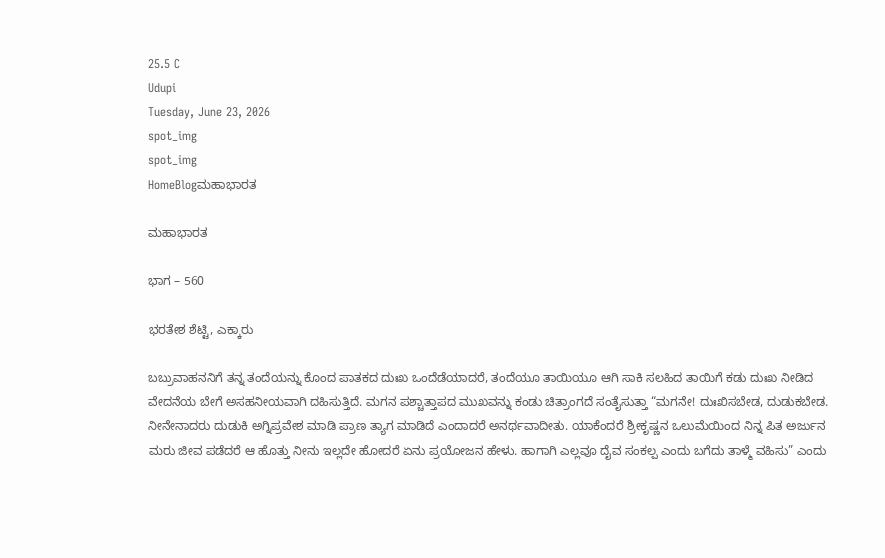25.5 C
Udupi
Tuesday, June 23, 2026
spot_img
spot_img
HomeBlogಮಹಾಭಾರತ

ಮಹಾಭಾರತ

ಭಾಗ – 560

ಭರತೇಶ ಶೆಟ್ಟಿ, ಎಕ್ಕಾರು

ಬಬ್ರುವಾಹನನಿಗೆ ತನ್ನ ತಂದೆಯನ್ನು ಕೊಂದ ಪಾತಕದ ದುಃಖ ಒಂದೆಡೆಯಾದರೆ, ತಂದೆಯೂ ತಾಯಿಯೂ ಆಗಿ ಸಾಕಿ ಸಲಹಿದ ತಾಯಿಗೆ ಕಡು ದುಃಖ ನೀಡಿದ ವೇದನೆಯ ಬೇಗೆ ಅಸಹನೀಯವಾಗಿ ದಹಿಸುತ್ತಿದೆ. ಮಗನ ಪಶ್ಚಾತ್ತಾಪದ ಮುಖವನ್ನು ಕಂಡು ಚಿತ್ರಾಂಗದೆ ಸಂತೈಸುತ್ತಾ “ಮಗನೇ! ದುಃಖಿಸಬೇಡ, ದುಡುಕಬೇಡ. ನೀನೇನಾದರು ದುಡುಕಿ ಅಗ್ನಿಪ್ರವೇಶ ಮಾಡಿ ಪ್ರಾಣ ತ್ಯಾಗ ಮಾಡಿದೆ ಎಂದಾದರೆ ಅನರ್ಥವಾದೀತು. ಯಾಕೆಂದರೆ ಶ್ರೀಕೃಷ್ಣನ ಒಲುಮೆಯಿಂದ ನಿನ್ನ ಪಿತ ಅರ್ಜುನ ಮರು ಜೀವ ಪಡೆದರೆ ಆ ಹೊತ್ತು ನೀನು ಇಲ್ಲದೇ ಹೋದರೆ ಏನು ಪ್ರಯೋಜನ ಹೇಳು. ಹಾಗಾಗಿ ಎಲ್ಲವೂ ದೈವ ಸಂಕಲ್ಪ ಎಂದು ಬಗೆದು ತಾಳ್ಮೆ ವಹಿಸು” ಎಂದು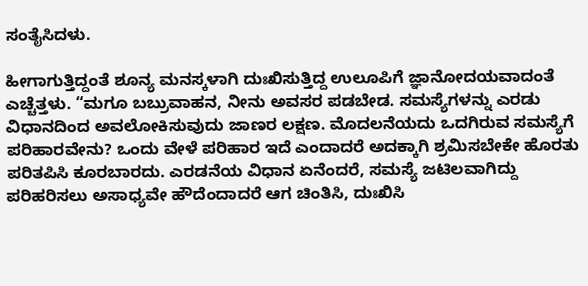ಸಂತೈಸಿದಳು.

ಹೀಗಾಗುತ್ತಿದ್ದಂತೆ ಶೂನ್ಯ ಮನಸ್ಕಳಾಗಿ ದುಃಖಿಸುತ್ತಿದ್ದ ಉಲೂಪಿಗೆ ಜ್ಞಾನೋದಯವಾದಂತೆ ಎಚ್ಚೆತ್ತಳು. “ಮಗೂ ಬಬ್ರುವಾಹನ, ನೀನು ಅವಸರ ಪಡಬೇಡ. ಸಮಸ್ಯೆಗಳನ್ನು ಎರಡು ವಿಧಾನದಿಂದ ಅವಲೋಕಿಸುವುದು ಜಾಣರ ಲಕ್ಷಣ. ಮೊದಲನೆಯದು ಒದಗಿರುವ ಸಮಸ್ಯೆಗೆ ಪರಿಹಾರವೇನು? ಒಂದು ವೇಳೆ ಪರಿಹಾರ ಇದೆ ಎಂದಾದರೆ ಅದಕ್ಕಾಗಿ ಶ್ರಮಿಸಬೇಕೇ ಹೊರತು ಪರಿತಪಿಸಿ ಕೂರಬಾರದು. ಎರಡನೆಯ ವಿಧಾನ ಏನೆಂದರೆ, ಸಮಸ್ಯೆ ಜಟಿಲವಾಗಿದ್ದು ಪರಿಹರಿಸಲು ಅಸಾಧ್ಯವೇ ಹೌದೆಂದಾದರೆ ಆಗ ಚಿಂತಿಸಿ, ದುಃಖಿಸಿ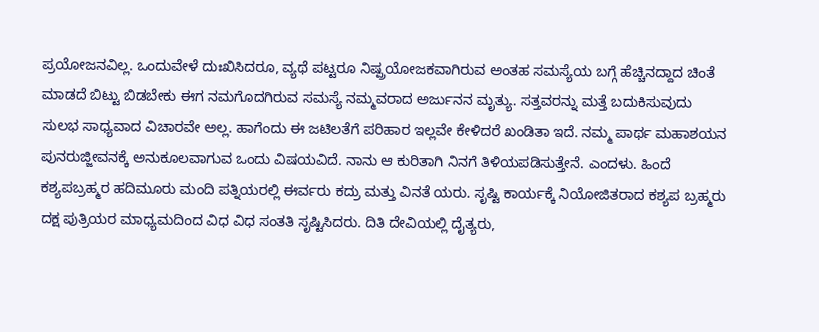ಪ್ರಯೋಜನವಿಲ್ಲ. ಒಂದುವೇಳೆ ದುಃಖಿಸಿದರೂ, ವ್ಯಥೆ ಪಟ್ಟರೂ ನಿಷ್ಪ್ರಯೋಜಕವಾಗಿರುವ ಅಂತಹ ಸಮಸ್ಯೆಯ ಬಗ್ಗೆ ಹೆಚ್ಚಿನದ್ದಾದ ಚಿಂತೆ ಮಾಡದೆ ಬಿಟ್ಟು ಬಿಡಬೇಕು ಈಗ ನಮಗೊದಗಿರುವ ಸಮಸ್ಯೆ ನಮ್ಮವರಾದ ಅರ್ಜುನನ ಮೃತ್ಯು. ಸತ್ತವರನ್ನು ಮತ್ತೆ ಬದುಕಿಸುವುದು ಸುಲಭ ಸಾಧ್ಯವಾದ ವಿಚಾರವೇ ಅಲ್ಲ. ಹಾಗೆಂದು ಈ ಜಟಿಲತೆಗೆ ಪರಿಹಾರ ಇಲ್ಲವೇ ಕೇಳಿದರೆ ಖಂಡಿತಾ ಇದೆ. ನಮ್ಮ ಪಾರ್ಥ ಮಹಾಶಯನ ಪುನರುಜ್ಜೀವನಕ್ಕೆ ಅನುಕೂಲವಾಗುವ ಒಂದು ವಿಷಯವಿದೆ. ನಾನು ಆ ಕುರಿತಾಗಿ ನಿನಗೆ ತಿಳಿಯಪಡಿಸುತ್ತೇನೆ. ಎಂದಳು. ಹಿಂದೆ ಕಶ್ಯಪಬ್ರಹ್ಮರ ಹದಿಮೂರು ಮಂದಿ ಪತ್ನಿಯರಲ್ಲಿ ಈರ್ವರು ಕದ್ರು ಮತ್ತು ವಿನತೆ ಯರು. ಸೃಷ್ಟಿ ಕಾರ್ಯಕ್ಕೆ ನಿಯೋಜಿತರಾದ ಕಶ್ಯಪ ಬ್ರಹ್ಮರು ದಕ್ಷ ಪುತ್ರಿಯರ ಮಾಧ್ಯಮದಿಂದ ವಿಧ ವಿಧ ಸಂತತಿ ಸೃಷ್ಟಿಸಿದರು. ದಿತಿ ದೇವಿಯಲ್ಲಿ ದೈತ್ಯರು,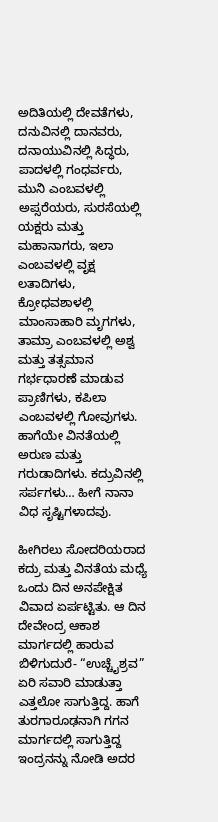ಅದಿತಿಯಲ್ಲಿ ದೇವತೆಗಳು, ದನುವಿನಲ್ಲಿ ದಾನವರು, ದನಾಯುವಿನಲ್ಲಿ ಸಿದ್ಧರು, ಪಾದಳಲ್ಲಿ ಗಂಧರ್ವರು, ಮುನಿ ಎಂಬವಳಲ್ಲಿ ಅಪ್ಸರೆಯರು, ಸುರಸೆಯಲ್ಲಿ ಯಕ್ಷರು ಮತ್ತು ಮಹಾನಾಗರು, ಇಲಾ ಎಂಬವಳಲ್ಲಿ ವೃಕ್ಷ ಲತಾದಿಗಳು, ಕ್ರೋಧವಶಾಳಲ್ಲಿ ಮಾಂಸಾಹಾರಿ ಮೃಗಗಳು, ತಾಮ್ರಾ ಎಂಬವಳಲ್ಲಿ ಅಶ್ವ ಮತ್ತು ತತ್ಸಮಾನ ಗರ್ಭಧಾರಣೆ ಮಾಡುವ ಪ್ರಾಣಿಗಳು, ಕಪಿಲಾ ಎಂಬವಳಲ್ಲಿ ಗೋವುಗಳು. ಹಾಗೆಯೇ ವಿನತೆಯಲ್ಲಿ ಅರುಣ ಮತ್ತು ಗರುಡಾದಿಗಳು. ಕದ್ರುವಿನಲ್ಲಿ ಸರ್ಪಗಳು… ಹೀಗೆ ನಾನಾ ವಿಧ ಸೃಷ್ಟಿಗಳಾದವು.

ಹೀಗಿರಲು ಸೋದರಿಯರಾದ ಕದ್ರು ಮತ್ತು ವಿನತೆಯ ಮಧ್ಯೆ ಒಂದು ದಿನ ಅನಪೇಕ್ಷಿತ ವಿವಾದ ಏರ್ಪಟ್ಟಿತು. ಆ ದಿನ ದೇವೇಂದ್ರ ಆಕಾಶ ಮಾರ್ಗದಲ್ಲಿ ಹಾರುವ ಬಿಳಿಗುದುರೆ- “ಉಚ್ಚೈಶ್ರವ” ಏರಿ ಸವಾರಿ ಮಾಡುತ್ತಾ ಎತ್ತಲೋ ಸಾಗುತ್ತಿದ್ದ. ಹಾಗೆ ತುರಗಾರೂಢನಾಗಿ ಗಗನ ಮಾರ್ಗದಲ್ಲಿ ಸಾಗುತ್ತಿದ್ದ ಇಂದ್ರನನ್ನು ನೋಡಿ ಅದರ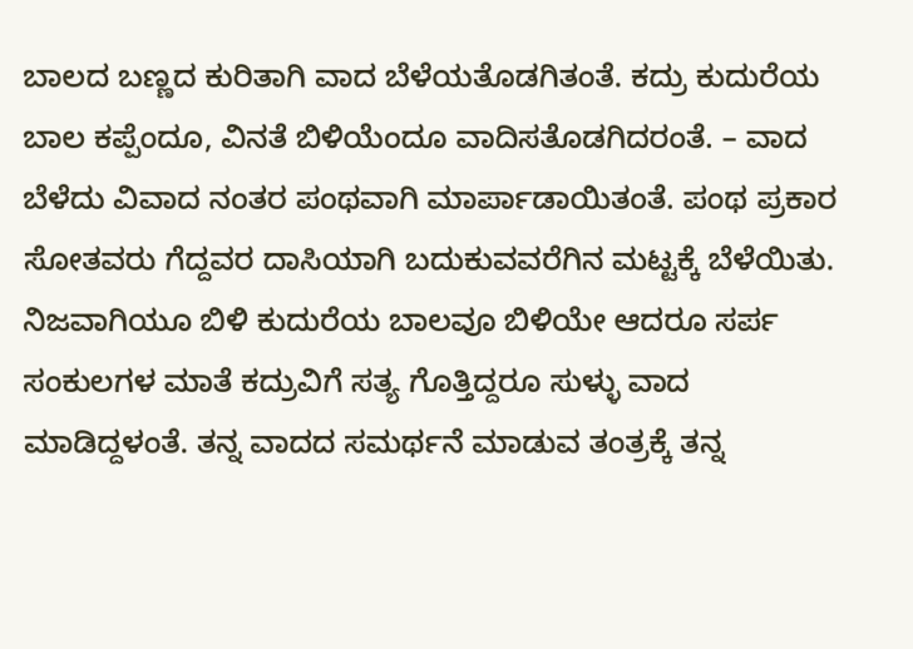ಬಾಲದ ಬಣ್ಣದ ಕುರಿತಾಗಿ ವಾದ ಬೆಳೆಯತೊಡಗಿತಂತೆ. ಕದ್ರು ಕುದುರೆಯ ಬಾಲ ಕಪ್ಪೆಂದೂ, ವಿನತೆ ಬಿಳಿಯೆಂದೂ ವಾದಿಸತೊಡಗಿದರಂತೆ. – ವಾದ ಬೆಳೆದು ವಿವಾದ ನಂತರ ಪಂಥವಾಗಿ ಮಾರ್ಪಾಡಾಯಿತಂತೆ. ಪಂಥ ಪ್ರಕಾರ ಸೋತವರು ಗೆದ್ದವರ ದಾಸಿಯಾಗಿ ಬದುಕುವವರೆಗಿನ ಮಟ್ಟಕ್ಕೆ ಬೆಳೆಯಿತು. ನಿಜವಾಗಿಯೂ ಬಿಳಿ ಕುದುರೆಯ ಬಾಲವೂ ಬಿಳಿಯೇ ಆದರೂ ಸರ್ಪ ಸಂಕುಲಗಳ ಮಾತೆ ಕದ್ರುವಿಗೆ ಸತ್ಯ ಗೊತ್ತಿದ್ದರೂ ಸುಳ್ಳು ವಾದ ಮಾಡಿದ್ದಳಂತೆ. ತನ್ನ ವಾದದ ಸಮರ್ಥನೆ ಮಾಡುವ ತಂತ್ರಕ್ಕೆ ತನ್ನ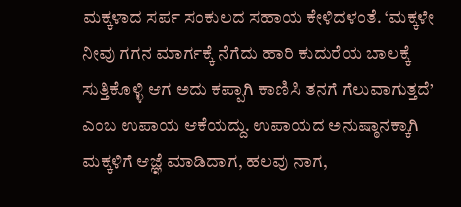ಮಕ್ಕಳಾದ ಸರ್ಪ ಸಂಕುಲದ ಸಹಾಯ ಕೇಳಿದಳಂತೆ. ‘ಮಕ್ಕಳೇ ನೀವು ಗಗನ ಮಾರ್ಗಕ್ಕೆ ನೆಗೆದು ಹಾರಿ ಕುದುರೆಯ ಬಾಲಕ್ಕೆ ಸುತ್ತಿಕೊಳ್ಳಿ ಆಗ ಅದು ಕಪ್ಪಾಗಿ ಕಾಣಿಸಿ ತನಗೆ ಗೆಲುವಾಗುತ್ತದೆ’ ಎಂಬ ಉಪಾಯ ಆಕೆಯದ್ದು. ಉಪಾಯದ ಅನುಷ್ಠಾನಕ್ಕಾಗಿ ಮಕ್ಕಳಿಗೆ ಆಜ್ಞೆ ಮಾಡಿದಾಗ, ಹಲವು ನಾಗ,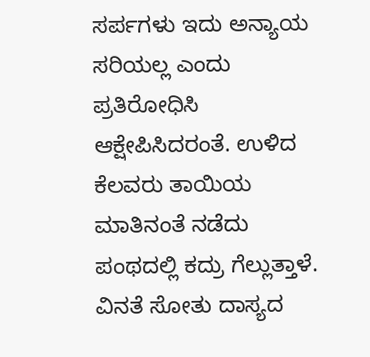ಸರ್ಪಗಳು ಇದು ಅನ್ಯಾಯ ಸರಿಯಲ್ಲ ಎಂದು ಪ್ರತಿರೋಧಿಸಿ ಆಕ್ಷೇಪಿಸಿದರಂತೆ. ಉಳಿದ ಕೆಲವರು ತಾಯಿಯ ಮಾತಿನಂತೆ ನಡೆದು ಪಂಥದಲ್ಲಿ ಕದ್ರು ಗೆಲ್ಲುತ್ತಾಳೆ. ವಿನತೆ ಸೋತು ದಾಸ್ಯದ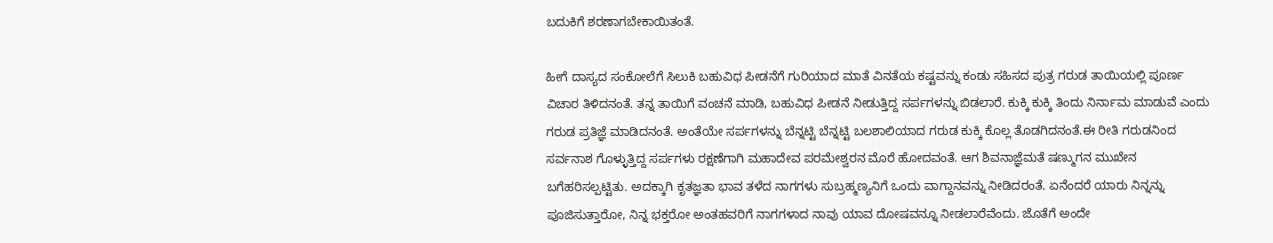ಬದುಕಿಗೆ ಶರಣಾಗಬೇಕಾಯಿತಂತೆ.

ಹೀಗೆ ದಾಸ್ಯದ ಸಂಕೋಲೆಗೆ ಸಿಲುಕಿ ಬಹುವಿಧ ಪೀಡನೆಗೆ ಗುರಿಯಾದ ಮಾತೆ ವಿನತೆಯ ಕಷ್ಟವನ್ನು ಕಂಡು ಸಹಿಸದ ಪುತ್ರ ಗರುಡ ತಾಯಿಯಲ್ಲಿ ಪೂರ್ಣ ವಿಚಾರ ತಿಳಿದನಂತೆ. ತನ್ನ ತಾಯಿಗೆ ವಂಚನೆ ಮಾಡಿ, ಬಹುವಿಧ ಪೀಡನೆ ನೀಡುತ್ತಿದ್ದ ಸರ್ಪಗಳನ್ನು ಬಿಡಲಾರೆ. ಕುಕ್ಕಿ ಕುಕ್ಕಿ ತಿಂದು ನಿರ್ನಾಮ ಮಾಡುವೆ ಎಂದು ಗರುಡ ಪ್ರತಿಜ್ಞೆ ಮಾಡಿದನಂತೆ. ಅಂತೆಯೇ ಸರ್ಪಗಳನ್ನು ಬೆನ್ನಟ್ಟಿ ಬೆನ್ನಟ್ಟಿ ಬಲಶಾಲಿಯಾದ ಗರುಡ ಕುಕ್ಕಿ ಕೊಲ್ಲ ತೊಡಗಿದನಂತೆ.ಈ ರೀತಿ ಗರುಡನಿಂದ ಸರ್ವನಾಶ ಗೊಳ್ಳುತ್ತಿದ್ದ ಸರ್ಪಗಳು ರಕ್ಷಣೆಗಾಗಿ ಮಹಾದೇವ ಪರಮೇಶ್ವರನ ಮೊರೆ ಹೋದವಂತೆ. ಆಗ ಶಿವನಾಜ್ಞೆಮತೆ ಷಣ್ಮುಗನ ಮುಖೇನ ಬಗೆಹರಿಸಲ್ಪಟ್ಟಿತು. ಅದಕ್ಕಾಗಿ ಕೃತಜ್ಞತಾ ಭಾವ ತಳೆದ ನಾಗಗಳು ಸುಬ್ರಹ್ಮಣ್ಯನಿಗೆ ಒಂದು ವಾಗ್ದಾನವನ್ನು ನೀಡಿದರಂತೆ. ಏನೆಂದರೆ ಯಾರು ನಿನ್ನನ್ನು ಪೂಜಿಸುತ್ತಾರೋ, ನಿನ್ನ ಭಕ್ತರೋ ಅಂತಹವರಿಗೆ ನಾಗಗಳಾದ ನಾವು ಯಾವ ದೋಷವನ್ನೂ ನೀಡಲಾರೆವೆಂದು. ಜೊತೆಗೆ ಅಂದೇ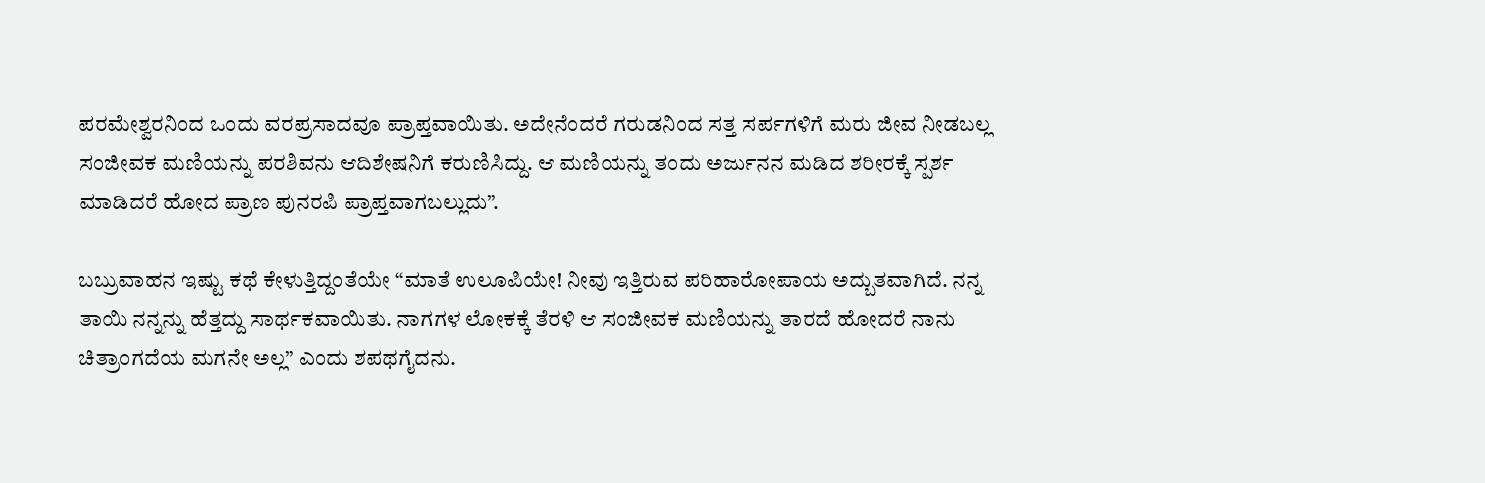ಪರಮೇಶ್ವರನಿಂದ ಒಂದು ವರಪ್ರಸಾದವೂ ಪ್ರಾಪ್ತವಾಯಿತು. ಅದೇನೆಂದರೆ ಗರುಡನಿಂದ ಸತ್ತ ಸರ್ಪಗಳಿಗೆ ಮರು ಜೀವ ನೀಡಬಲ್ಲ ಸಂಜೀವಕ ಮಣಿಯನ್ನು ಪರಶಿವನು ಆದಿಶೇಷನಿಗೆ ಕರುಣಿಸಿದ್ದು. ಆ ಮಣಿಯನ್ನು ತಂದು ಅರ್ಜುನನ ಮಡಿದ ಶರೀರಕ್ಕೆ ಸ್ಪರ್ಶ ಮಾಡಿದರೆ ಹೋದ ಪ್ರಾಣ ಪುನರಪಿ ಪ್ರಾಪ್ತವಾಗಬಲ್ಲುದು”.

ಬಬ್ರುವಾಹನ ಇಷ್ಟು ಕಥೆ ಕೇಳುತ್ತಿದ್ದಂತೆಯೇ “ಮಾತೆ ಉಲೂಪಿಯೇ! ನೀವು ಇತ್ತಿರುವ ಪರಿಹಾರೋಪಾಯ ಅದ್ಬುತವಾಗಿದೆ. ನನ್ನ ತಾಯಿ ನನ್ನನ್ನು ಹೆತ್ತದ್ದು ಸಾರ್ಥಕವಾಯಿತು. ನಾಗಗಳ ಲೋಕಕ್ಕೆ ತೆರಳಿ ಆ ಸಂಜೀವಕ ಮಣಿಯನ್ನು ತಾರದೆ ಹೋದರೆ ನಾನು ಚಿತ್ರಾಂಗದೆಯ ಮಗನೇ ಅಲ್ಲ” ಎಂದು ಶಪಥಗೈದನು.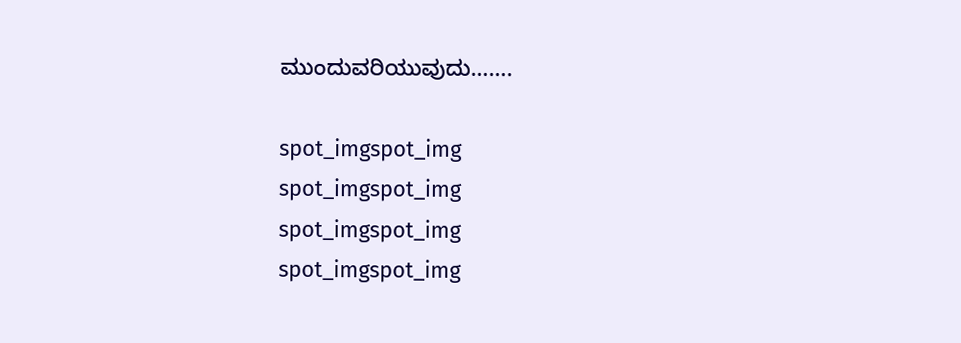ಮುಂದುವರಿಯುವುದು…….

spot_imgspot_img
spot_imgspot_img
spot_imgspot_img
spot_imgspot_img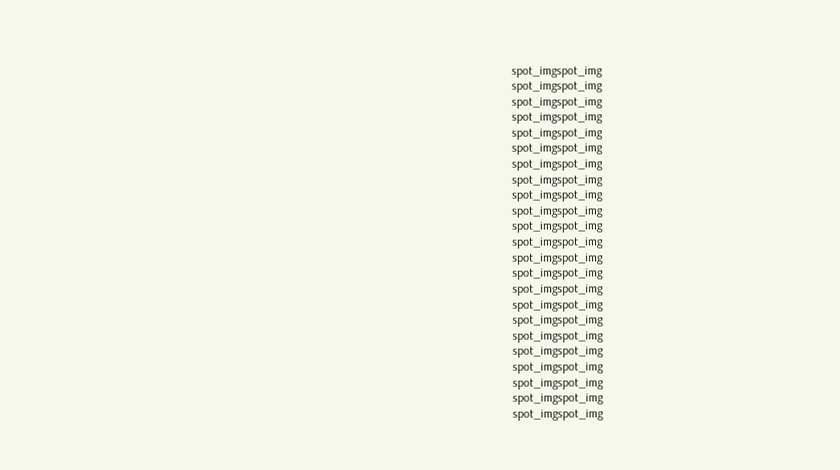spot_imgspot_img
spot_imgspot_img
spot_imgspot_img
spot_imgspot_img
spot_imgspot_img
spot_imgspot_img
spot_imgspot_img
spot_imgspot_img
spot_imgspot_img
spot_imgspot_img
spot_imgspot_img
spot_imgspot_img
spot_imgspot_img
spot_imgspot_img
spot_imgspot_img
spot_imgspot_img
spot_imgspot_img
spot_imgspot_img
spot_imgspot_img
spot_imgspot_img
spot_imgspot_img
spot_imgspot_img
spot_imgspot_img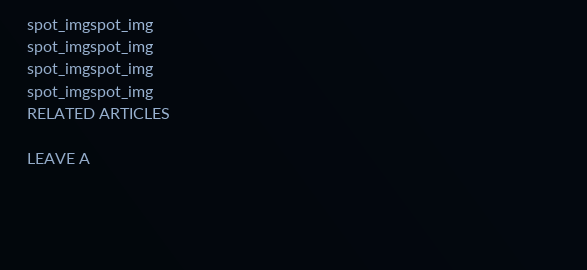spot_imgspot_img
spot_imgspot_img
spot_imgspot_img
spot_imgspot_img
RELATED ARTICLES

LEAVE A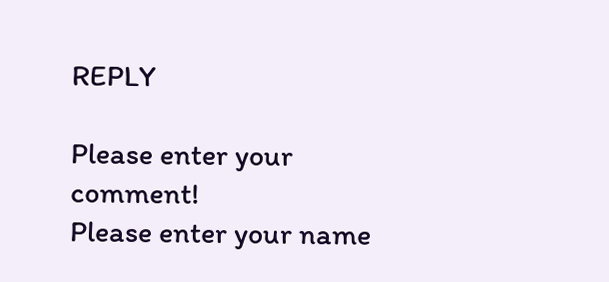REPLY

Please enter your comment!
Please enter your name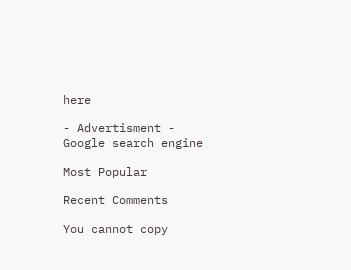here

- Advertisment -
Google search engine

Most Popular

Recent Comments

You cannot copy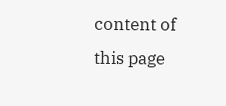content of this page